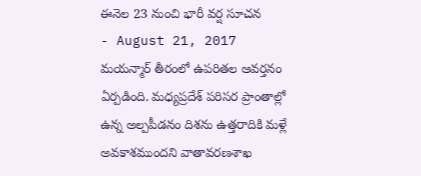ఈనెల 23 నుంచి భారీ వర్ష సూచన
- August 21, 2017
మయన్మార్ తీరంలో ఉపరితల ఆవర్తనం ఏర్పడింది. మధ్యప్రదేశ్ పరిసర ప్రాంతాల్లో ఉన్న అల్పపీడనం దిశను ఉత్తరాదికి మళ్లే అవకాశముందని వాతావరణశాఖ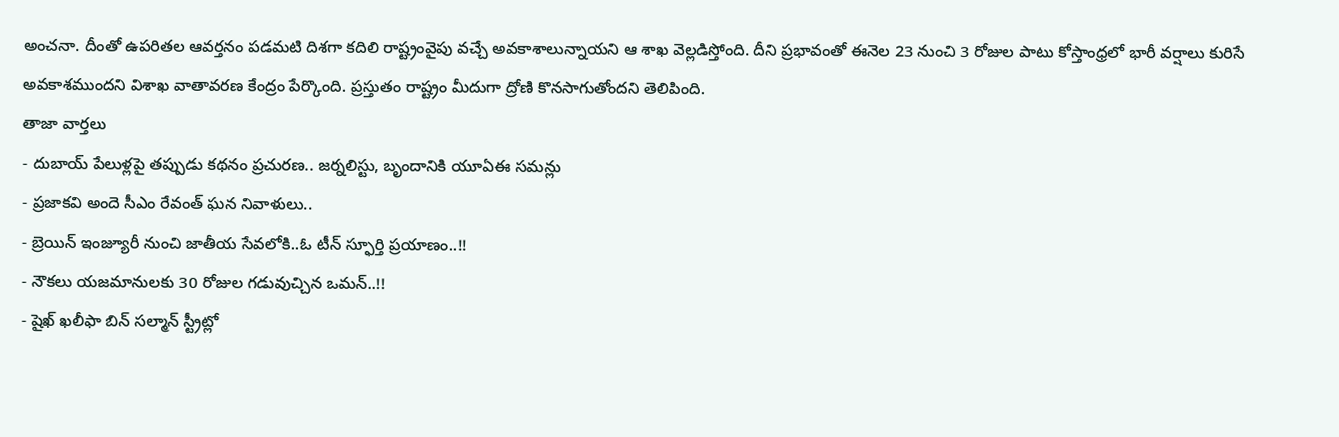అంచనా. దీంతో ఉపరితల ఆవర్తనం పడమటి దిశగా కదిలి రాష్ట్రంవైపు వచ్చే అవకాశాలున్నాయని ఆ శాఖ వెల్లడిస్తోంది. దీని ప్రభావంతో ఈనెల 23 నుంచి 3 రోజుల పాటు కోస్తాంధ్రలో భారీ వర్షాలు కురిసే అవకాశముందని విశాఖ వాతావరణ కేంద్రం పేర్కొంది. ప్రస్తుతం రాష్ట్రం మీదుగా ద్రోణి కొనసాగుతోందని తెలిపింది.
తాజా వార్తలు
- దుబాయ్ పేలుళ్లపై తప్పుడు కథనం ప్రచురణ.. జర్నలిస్టు, బృందానికి యూఏఈ సమన్లు
- ప్రజాకవి అందె సీఎం రేవంత్ ఘన నివాళులు..
- బ్రెయిన్ ఇంజ్యూరీ నుంచి జాతీయ సేవలోకి..ఓ టీన్ స్ఫూర్తి ప్రయాణం..!!
- నౌకలు యజమానులకు 30 రోజుల గడువుచ్చిన ఒమన్..!!
- షైఖ్ ఖలీఫా బిన్ సల్మాన్ స్ట్రీట్లో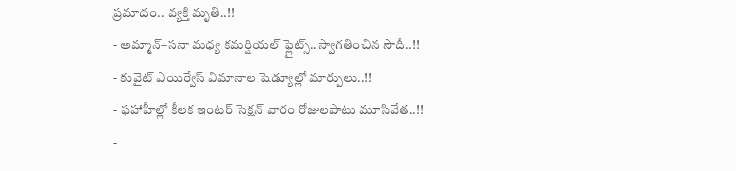ప్రమాదం.. వ్యక్తి మృతి..!!
- అమ్మాన్–సనా మధ్య కమర్షియల్ ఫ్లైట్స్..స్వాగతించిన సౌదీ..!!
- కువైట్ ఎయిర్వేస్ విమానాల షెడ్యూల్లో మార్పులు..!!
- ఫహాహీల్లో కీలక ఇంటర్ సెక్షన్ వారం రోజులపాటు మూసివేత..!!
-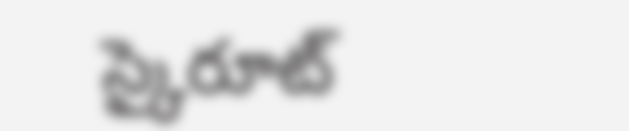స్కైరూట్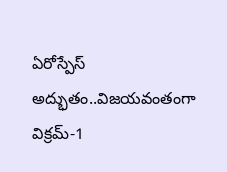ఏరోస్పేస్ అద్భుతం..విజయవంతంగా విక్రమ్-1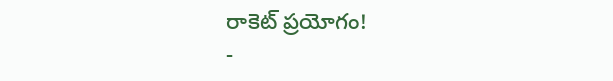రాకెట్ ప్రయోగం!
-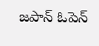జపాన్ ఓపెన్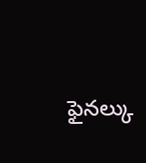ఫైనల్కు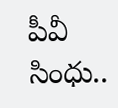పీవీ సింధు..